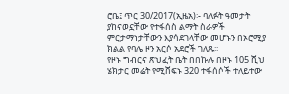ሮቤ፤ ጥር 30/2017(ኢዜአ)፡- ባለፉት ዓመታት ያከናወኗቸው የተፋሰስ ልማት ስራዎች ምርታማነታቸውን እያሳደገላቸው መሆኑን በኦሮሚያ ክልል የባሌ ዞን አርሶ አደሮች ገለጹ፡፡
የዞኑ ግብርና ጽህፈት ቤት በበኩሉ በዞኑ 105 ሺህ ሄክታር መሬት የሚሸፍኑ 320 ተፋሰሶች ተለይተው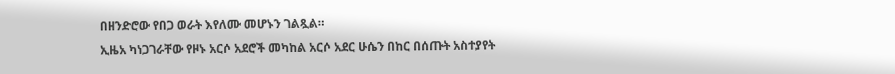በዘንድሮው የበጋ ወራት እየለሙ መሆኑን ገልጿል።
ኢዜአ ካነጋገራቸው የዞኑ አርሶ አደሮች መካከል አርሶ አደር ሁሴን በከር በሰጡት አስተያየት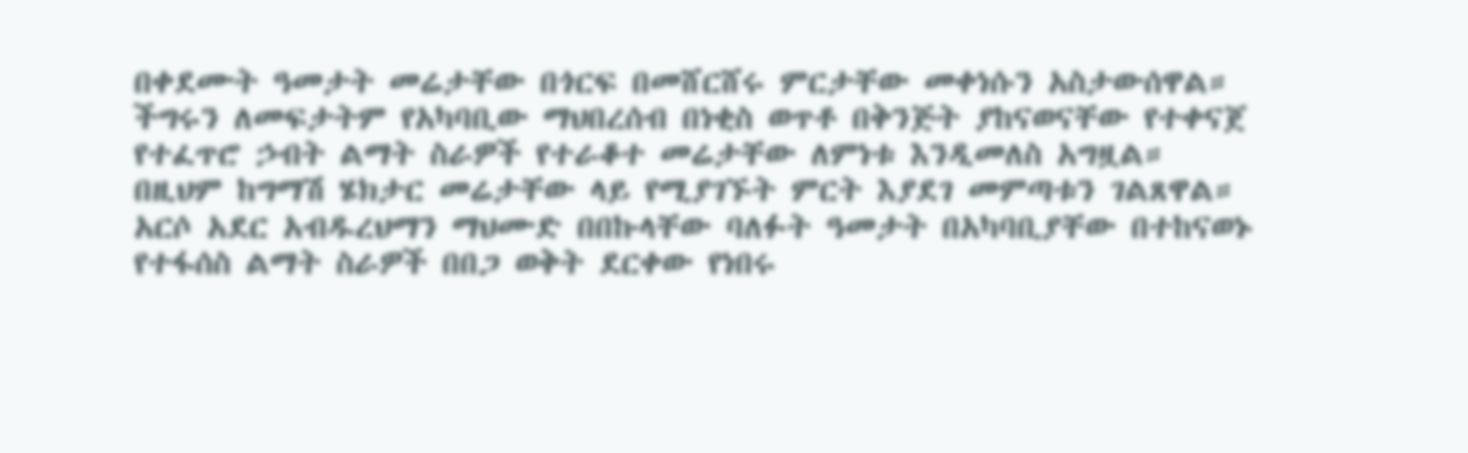በቀደሙት ዓመታት መሬታቸው በጎርፍ በመሸርሸሩ ምርታቸው መቀነሱን አስታውሰዋል።
ችግሩን ለመፍታትም የአካባቢው ማህበረሰብ በነቂስ ወጥቶ በቅንጅት ያከናወናቸው የተቀናጀ የተፈጥሮ ኃብት ልማት ስራዎች የተራቆተ መሬታቸው ለምነቱ እንዲመለስ አግዟል።
በዚህም ከግማሽ ሄክታር መሬታቸው ላይ የሚያገኙት ምርት እያደገ መምጣቱን ገልጸዋል።
አርሶ አደር አብዱረህማን ማህሙድ በበኩላቸው ባለፉት ዓመታት በአካባቢያቸው በተከናወኑ የተፋሰስ ልማት ስራዎች በበጋ ወቅት ደርቀው የነበሩ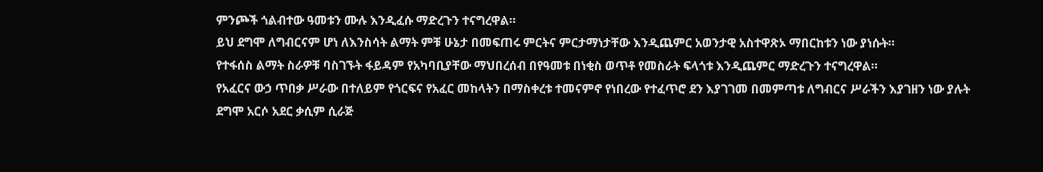ምንጮች ጎልብተው ዓመቱን ሙሉ እንዲፈሱ ማድረጉን ተናግረዋል።
ይህ ደግሞ ለግብርናም ሆነ ለእንስሳት ልማት ምቹ ሁኔታ በመፍጠሩ ምርትና ምርታማነታቸው እንዲጨምር አወንታዊ አስተዋጽኦ ማበርከቱን ነው ያነሱት።
የተፋሰስ ልማት ስራዎቹ ባስገኙት ፋይዳም የአካባቢያቸው ማህበረሰብ በየዓመቱ በነቂስ ወጥቶ የመስራት ፍላጎቱ እንዲጨምር ማድረጉን ተናግረዋል።
የአፈርና ውኃ ጥበቃ ሥራው በተለይም የጎርፍና የአፈር መከላትን በማስቀረቱ ተመናምኖ የነበረው የተፈጥሮ ደን እያገገመ በመምጣቱ ለግብርና ሥራችን እያገዘን ነው ያሉት ደግሞ አርሶ አደር ቃሲም ሲራጅ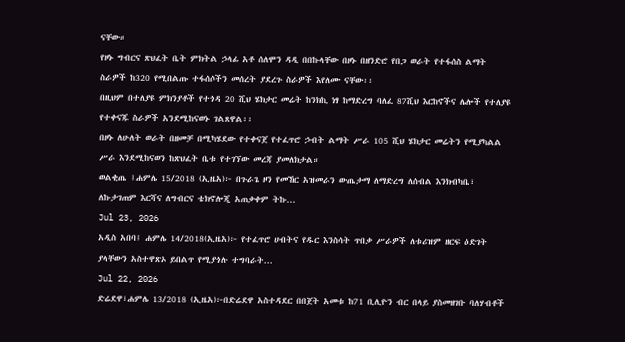ናቸው።
የዞኑ ግብርና ጽህፈት ቤት ምክትል ኃላፊ አቶ ሰለሞን ዳዲ በበኩላቸው በዞኑ በዘንድሮ የበጋ ወራት የተፋሰስ ልማት ስራዎች ከ320 የሚበልጡ ተፋሰሶችን መሰረት ያደረጉ ስራዎች እየለሙ ናቸው፡፡
በዚህም በተለያዩ ምክንያቶች የተጎዳ 20 ሺህ ሄክታር መሬት ከንክኪ ነፃ ከማድረግ ባለፈ 87ሺህ እርከኖችና ሌሎች የተለያዩ የተቀናጁ ስራዎች አንደሚከናወኑ ገልጸዋል፡፡
በዞኑ ለሁለት ወራት በዘመቻ በሚካሄደው የተቀናጀ የተፈጥሮ ኃብት ልማት ሥራ 105 ሺህ ሄክታር መሬትን የሚያካልል ሥራ እንደሚከናወን ከጽህፈት ቤቱ የተገኘው መረጃ ያመለክታል።
ወልቂጤ ፤ሐምሌ 15/2018 (ኢዜአ)፦ በጉራጌ ዞን የመኸር አዝመራን ውጤታማ ለማድረግ ለሰብል እንክብካቤ፣ ለኩታገጠም እርሻና ለግብርና ቴክኖሎጂ አጠቃቀም ትኩ...
Jul 23, 2026
አዲስ አበባ፤ ሐምሌ 14/2018(ኢዜአ)፦ የተፈጥሮ ሀብትና የዱር እንስሳት ጥበቃ ሥራዎች ለቱሪዝም ዘርፍ ዕድገት ያላቸውን አስተዋጽኦ ይበልጥ የሚያጎሉ ተግባራት...
Jul 22, 2026
ድሬደዋ፣ሐምሌ 13/2018 (ኢዜአ)፦በድሬደዋ አስተዳደር በበጀት አመቱ ከ71 ቢሊዮን ብር በላይ ያስመዘገቡ ባለሃብቶች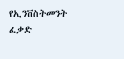የኢንቨስትመንት ፈቃድ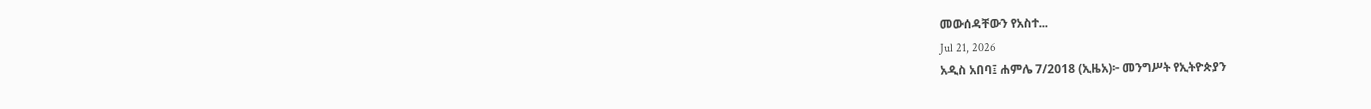መውሰዳቸውን የአስተ...
Jul 21, 2026
አዲስ አበባ፤ ሐምሌ 7/2018 (ኢዜአ)፦ መንግሥት የኢትዮጵያን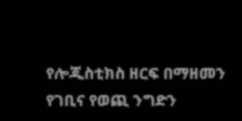የሎጂስቲክስ ዘርፍ በማዘመን የገቢና የወጪ ንግድን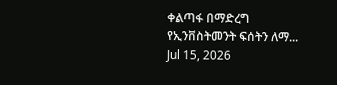ቀልጣፋ በማድረግ የኢንቨስትመንት ፍሰትን ለማ...
Jul 15, 2026